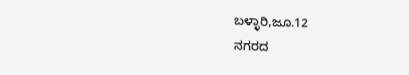ಬಳ್ಳಾರಿ,ಜೂ.12
ನಗರದ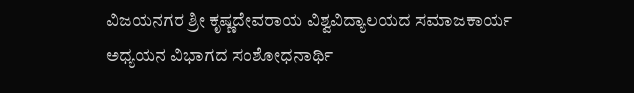ವಿಜಯನಗರ ಶ್ರೀ ಕೃಷ್ಣದೇವರಾಯ ವಿಶ್ವವಿದ್ಯಾಲಯದ ಸಮಾಜಕಾರ್ಯ ಅಧ್ಯಯನ ವಿಭಾಗದ ಸಂಶೋಧನಾರ್ಥಿ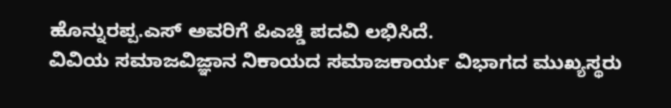ಹೊನ್ನುರಪ್ಪ.ಎಸ್ ಅವರಿಗೆ ಪಿಎಚ್ಡಿ ಪದವಿ ಲಭಿಸಿದೆ.
ವಿವಿಯ ಸಮಾಜವಿಜ್ಞಾನ ನಿಕಾಯದ ಸಮಾಜಕಾರ್ಯ ವಿಭಾಗದ ಮುಖ್ಯಸ್ಥರು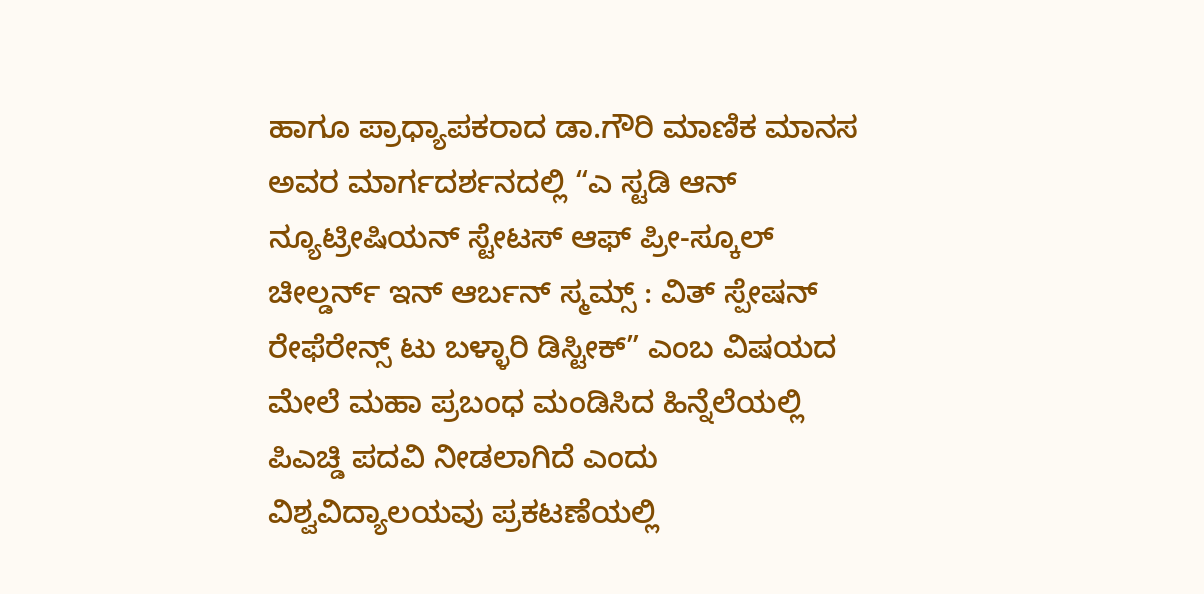ಹಾಗೂ ಪ್ರಾಧ್ಯಾಪಕರಾದ ಡಾ.ಗೌರಿ ಮಾಣಿಕ ಮಾನಸ ಅವರ ಮಾರ್ಗದರ್ಶನದಲ್ಲಿ “ಎ ಸ್ಟಡಿ ಆನ್ ನ್ಯೂಟ್ರೀಷಿಯನ್ ಸ್ಟೇಟಸ್ ಆಫ್ ಪ್ರೀ-ಸ್ಕೂಲ್ ಚೀಲ್ಡರ್ನ್ ಇನ್ ಆರ್ಬನ್ ಸ್ಮಮ್ಸ್ : ವಿತ್ ಸ್ಪೇಷನ್ ರೇಫೆರೇನ್ಸ್ ಟು ಬಳ್ಳಾರಿ ಡಿಸ್ಟೀಕ್” ಎಂಬ ವಿಷಯದ ಮೇಲೆ ಮಹಾ ಪ್ರಬಂಧ ಮಂಡಿಸಿದ ಹಿನ್ನೆಲೆಯಲ್ಲಿ ಪಿಎಚ್ಡಿ ಪದವಿ ನೀಡಲಾಗಿದೆ ಎಂದು ವಿಶ್ವವಿದ್ಯಾಲಯವು ಪ್ರಕಟಣೆಯಲ್ಲಿ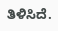ತಿಳಿಸಿದೆ.